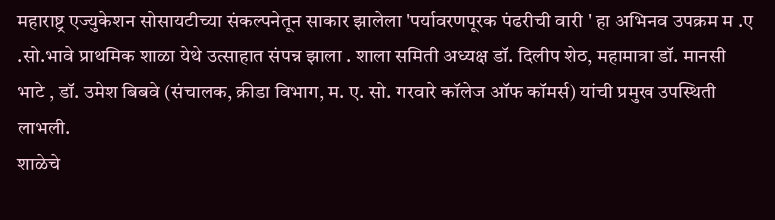महाराष्ट्र एज्युकेशन सोसायटीच्या संकल्पनेतून साकार झालेला 'पर्यावरणपूरक पंढरीची वारी ' हा अभिनव उपक्रम म .ए .सो.भावे प्राथमिक शाळा येथे उत्साहात संपन्न झाला . शाला समिती अध्यक्ष डॉ. दिलीप शेठ, महामात्रा डॉ. मानसी भाटे , डॉ. उमेश बिबवे (संचालक, क्रीडा विभाग, म. ए. सो. गरवारे कॉलेज ऑफ कॉमर्स) यांची प्रमुख उपस्थिती लाभली.
शाळेचे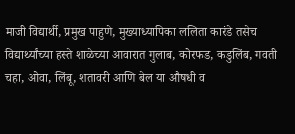माजी विद्यार्थी, प्रमुख पाहुणे, मुख्याध्यापिका ललिता कारंडे तसेच विद्यार्थ्यांच्या हस्ते शाळेच्या आवारात गुलाब, कोरफड, कडुलिंब, गवती चहा, ओवा, लिंबू, शतावरी आणि बेल या औषधी व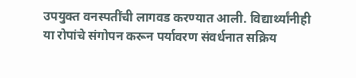उपयुक्त वनस्पतींची लागवड करण्यात आली. विद्यार्थ्यांनीही या रोपांचे संगोपन करून पर्यावरण संवर्धनात सक्रिय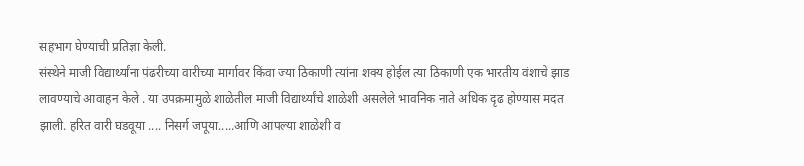सहभाग घेण्याची प्रतिज्ञा केली.
संस्थेने माजी विद्यार्थ्यांना पंढरीच्या वारीच्या मार्गावर किंवा ज्या ठिकाणी त्यांना शक्य होईल त्या ठिकाणी एक भारतीय वंशाचे झाड लावण्याचे आवाहन केले . या उपक्रमामुळे शाळेतील माजी विद्यार्थ्यांचे शाळेशी असलेले भावनिक नाते अधिक दृढ होण्यास मदत झाली. हरित वारी घडवूया .... निसर्ग जपूया.....आणि आपल्या शाळेशी व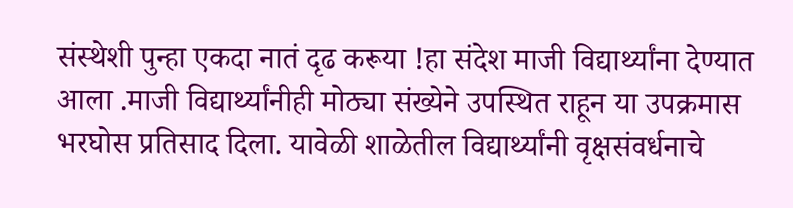संस्थेशी पुन्हा एकदा नातं दृढ करूया !हा संदेश माजी विद्यार्थ्यांना देण्यात आला .माजी विद्यार्थ्यांनीही मोठ्या संख्येने उपस्थित राहून या उपक्रमास भरघोस प्रतिसाद दिला. यावेळी शाळेतील विद्यार्थ्यांनी वृक्षसंवर्धनाचे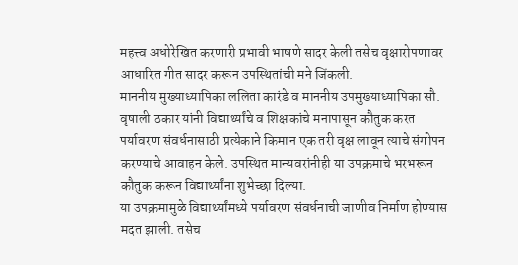महत्त्व अधोरेखित करणारी प्रभावी भाषणे सादर केली तसेच वृक्षारोपणावर आधारित गीत सादर करून उपस्थितांची मने जिंकली.
माननीय मुख्याध्यापिका ललिता कारंडे व माननीय उपमुख्याध्यापिका सौ. वृषाली ठकार यांनी विद्यार्थ्यांचे व शिक्षकांचे मनापासून कौतुक करत पर्यावरण संवर्धनासाठी प्रत्येकाने किमान एक तरी वृक्ष लावून त्याचे संगोपन करण्याचे आवाहन केले. उपस्थित मान्यवरांनीही या उपक्रमाचे भरभरून कौतुक करून विद्यार्थ्यांना शुभेच्छा दिल्या.
या उपक्रमामुळे विद्यार्थ्यांमध्ये पर्यावरण संवर्धनाची जाणीव निर्माण होण्यास मदत झाली. तसेच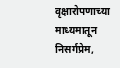वृक्षारोपणाच्या माध्यमातून निसर्गप्रेम,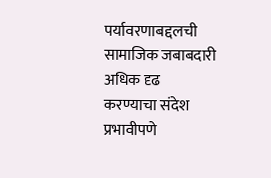पर्यावरणाबद्दलची सामाजिक जबाबदारी अधिक दृढ करण्याचा संदेश प्रभावीपणे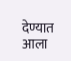देण्यात आला